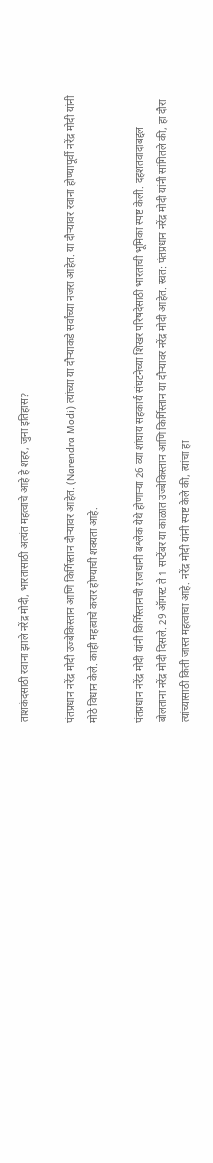ताशकंदसाठी रवाना झाले नरेंद्र मोदी, भारतासाठी अत्यंत महत्वाचे आहे हे शहर, जुना इतिहास?

पंतप्रधान नरेंद्र मोदी उज्बेकिस्तान आणि किर्गिस्तान दौऱ्यावर आहेत. (Narendra Modi) त्यांच्या या दौऱ्याकडे सर्वांच्या नजरा आहेत. या दौऱ्यावर रवाना होण्यापूर्वी नरेंद्र मोदी यांनी मोठे विधान केले. काही महत्वाचे करार होण्याची शक्यता आहे.

पंतप्रधान नरेंद्र मोदी यांनी किर्गिस्तानची राजधानी बश्लेक येथे होणाऱ्या 26 व्या शांघाय सहकार्य संघटनेच्या शिखर परिषदेसाठी भारताची भूमिका स्पष्ट केली. दहशतवादाबद्दल बोलताना नरेंद्र मोदी दिसले. 29 ऑगस्ट ते 1 सप्टेंबर या काळात उज्बेकिस्तान आणि किर्गिस्तान या दौऱ्यावर नरेंद्र मोदी आहेत. स्वत: पंतप्रधान नरेंद्र मोदी यांनी सांगितले की, हा दौरा त्यांच्यासाठी किती जास्त महत्वाचा आहे. नरेंद्र मोदी यांनी स्पष्ट केले की, त्यांचा हा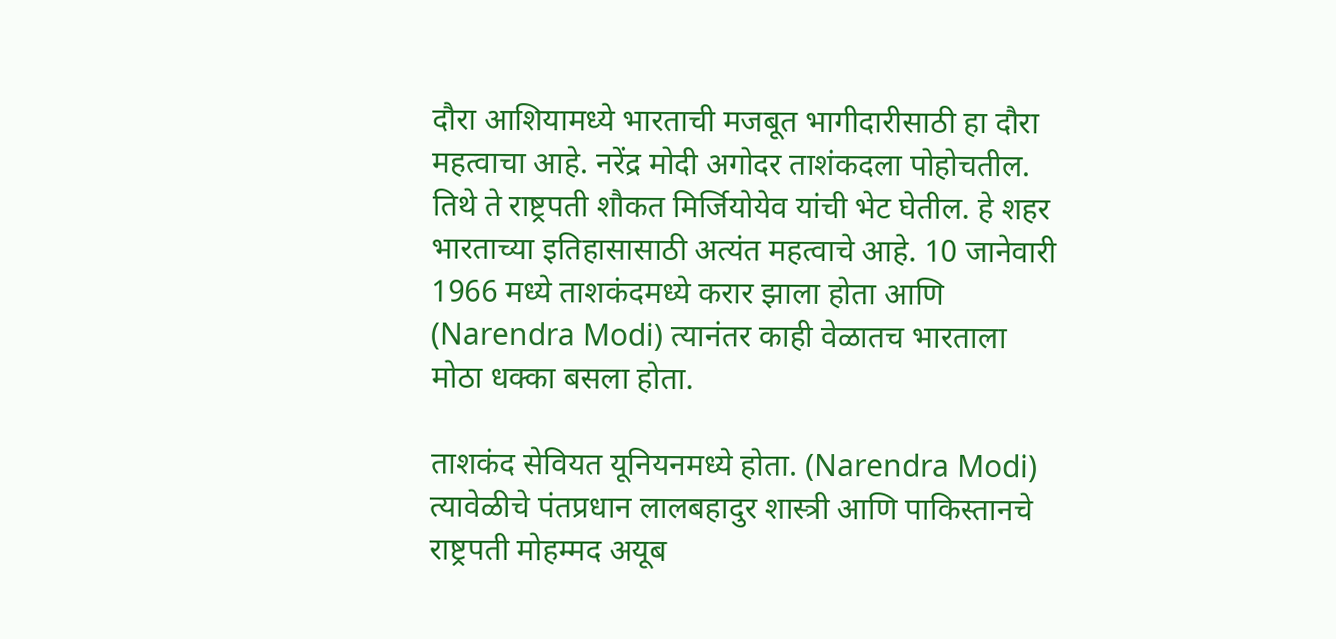दौरा आशियामध्ये भारताची मजबूत भागीदारीसाठी हा दौरा महत्वाचा आहे. नरेंद्र मोदी अगोदर ताशंकदला पोहोचतील. तिथे ते राष्ट्रपती शौकत मिर्जियोयेव यांची भेट घेतील. हे शहर भारताच्या इतिहासासाठी अत्यंत महत्वाचे आहे. 10 जानेवारी 1966 मध्ये ताशकंदमध्ये करार झाला होता आणि (Narendra Modi) त्यानंतर काही वेळातच भारताला मोठा धक्का बसला होता.

ताशकंद सेवियत यूनियनमध्ये होता. (Narendra Modi) त्यावेळीचे पंतप्रधान लालबहादुर शास्त्री आणि पाकिस्तानचे राष्ट्रपती मोहम्मद अयूब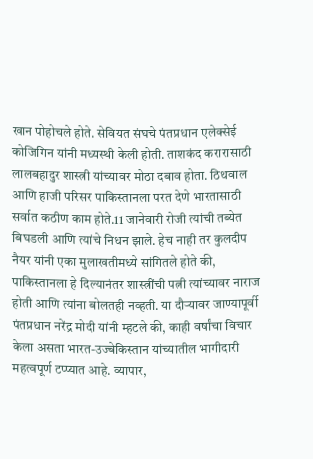खान पोहोचले होते. सेवियत संघचे पंतप्रधान एलेक्सेई कोजिगिन यांनी मध्यस्थी केली होती. ताशकंद करारासाठी लालबहादुर शास्त्री यांच्यावर मोठा दबाव होता. ठिथवाल आणि हाजी परिसर पाकिस्तानला परत देणे भारतासाठी सर्वात कठीण काम होते.11 जानेवारी रोजी त्यांची तब्येत बिघडली आणि त्यांचे निधन झाले. हेच नाही तर कुलदीप नैयर यांनी एका मुलाखतीमध्ये सांगितले होते की, पाकिस्तानला हे दिल्यानंतर शास्त्रींची पत्नी त्यांच्यावर नाराज होती आणि त्यांना बोलतही नव्हती. या दौऱ्यावर जाण्यापूर्वी पंतप्रधान नरेंद्र मोदी यांनी म्हटले की, काही वर्षांचा विचार केला असता भारत-उज्बेकिस्तान यांच्यातील भागीदारी महत्वपूर्ण टप्प्यात आहे. व्यापार,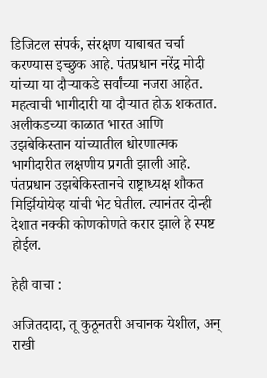डिजिटल संपर्क, संरक्षण याबाबत चर्चा करण्यास इच्छुक आहे. पंतप्रधान नरेंद्र मोदी यांच्या या दौऱ्याकडे सर्वांच्या नजरा आहेत. महत्वाची भागीदारी या दौऱ्यात होऊ शकतात. अलीकडच्या काळात भारत आणि उझबेकिस्तान यांच्यातील धोरणात्मक भागीदारीत लक्षणीय प्रगती झाली आहे. पंतप्रधान उझबेकिस्तानचे राष्ट्राध्यक्ष शौकत मिर्झियोयेव्ह यांची भेट घेतील. त्यानंतर दोन्ही देशात नक्की कोणकोणते करार झाले हे स्पष्ट होईल.

हेही वाचा :

अजितदादा, तू कुठूनतरी अचानक येशील, अन् राखी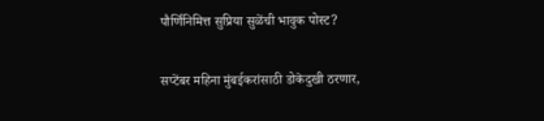पौर्णिनिमित्त सुप्रिया सुळेंची भावुक पोस्ट?

सप्टेंबर महिना मुंबईकरांसाठी डोकेदुखी ठरणार,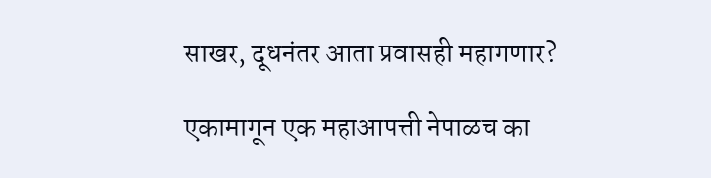साखर, दूधनंतर आता प्रवासही महागणार?

एकामागून एक महाआपत्ती नेपाळच का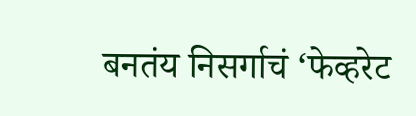बनतंय निसर्गाचं ‘फेव्हरेट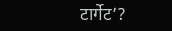टार्गेट’?